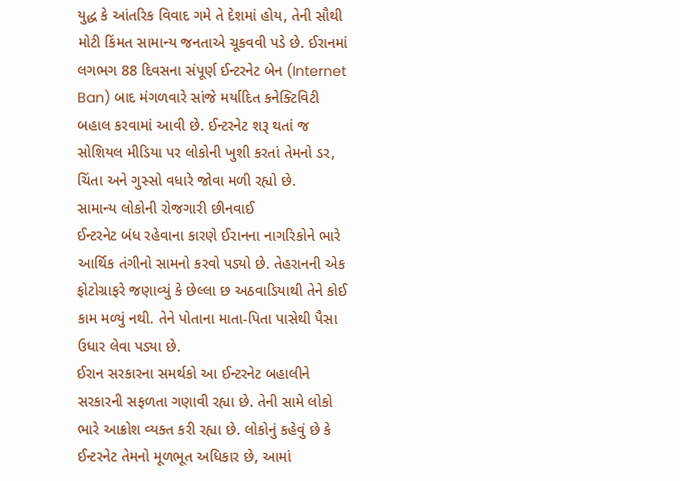યુદ્ધ કે આંતરિક વિવાદ ગમે તે દેશમાં હોય, તેની સૌથી મોટી કિંમત સામાન્ય જનતાએ ચૂકવવી પડે છે. ઈરાનમાં લગભગ 88 દિવસના સંપૂર્ણ ઈન્ટરનેટ બેન (Internet Ban) બાદ મંગળવારે સાંજે મર્યાદિત કનેક્ટિવિટી બહાલ કરવામાં આવી છે. ઈન્ટરનેટ શરૂ થતાં જ સોશિયલ મીડિયા પર લોકોની ખુશી કરતાં તેમનો ડર, ચિંતા અને ગુસ્સો વધારે જોવા મળી રહ્યો છે.
સામાન્ય લોકોની રોજગારી છીનવાઈ
ઈન્ટરનેટ બંધ રહેવાના કારણે ઈરાનના નાગરિકોને ભારે આર્થિક તંગીનો સામનો કરવો પડ્યો છે. તેહરાનની એક ફોટોગ્રાફરે જણાવ્યું કે છેલ્લા છ અઠવાડિયાથી તેને કોઈ કામ મળ્યું નથી. તેને પોતાના માતા-પિતા પાસેથી પૈસા ઉધાર લેવા પડ્યા છે.
ઈરાન સરકારના સમર્થકો આ ઈન્ટરનેટ બહાલીને સરકારની સફળતા ગણાવી રહ્યા છે. તેની સામે લોકો ભારે આક્રોશ વ્યક્ત કરી રહ્યા છે. લોકોનું કહેવું છે કે ઈન્ટરનેટ તેમનો મૂળભૂત અધિકાર છે, આમાં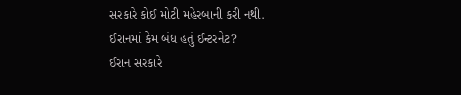સરકારે કોઈ મોટી મહેરબાની કરી નથી.
ઈરાનમાં કેમ બંધ હતું ઈન્ટરનેટ?
ઈરાન સરકારે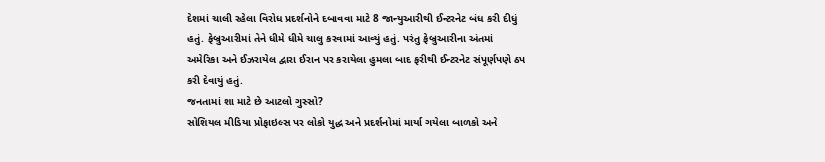દેશમાં ચાલી રહેલા વિરોધ પ્રદર્શનોને દબાવવા માટે 8 જાન્યુઆરીથી ઈન્ટરનેટ બંધ કરી દીધું હતું. ફેબ્રુઆરીમાં તેને ધીમે ધીમે ચાલુ કરવામાં આવ્યું હતું. પરંતુ ફેબ્રુઆરીના અંતમાં અમેરિકા અને ઈઝરાયેલ દ્વારા ઈરાન પર કરાયેલા હુમલા બાદ ફરીથી ઈન્ટરનેટ સંપૂર્ણપણે ઠપ કરી દેવાયું હતું.
જનતામાં શા માટે છે આટલો ગુસ્સો?
સોશિયલ મીડિયા પ્રોફાઇલ્સ પર લોકો યુદ્ધ અને પ્રદર્શનોમાં માર્યા ગયેલા બાળકો અને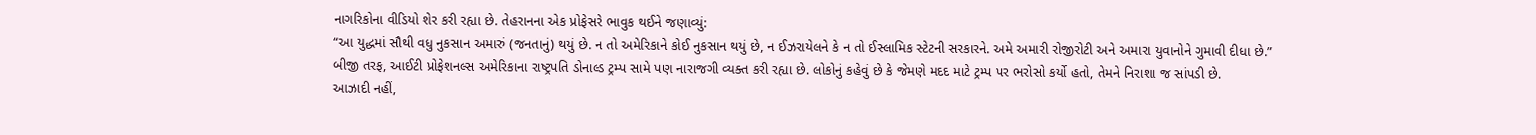નાગરિકોના વીડિયો શેર કરી રહ્યા છે. તેહરાનના એક પ્રોફેસરે ભાવુક થઈને જણાવ્યું:
“આ યુદ્ધમાં સૌથી વધુ નુકસાન અમારું (જનતાનું) થયું છે. ન તો અમેરિકાને કોઈ નુકસાન થયું છે, ન ઈઝરાયેલને કે ન તો ઈસ્લામિક સ્ટેટની સરકારને. અમે અમારી રોજીરોટી અને અમારા યુવાનોને ગુમાવી દીધા છે.”
બીજી તરફ, આઈટી પ્રોફેશનલ્સ અમેરિકાના રાષ્ટ્રપતિ ડોનાલ્ડ ટ્રમ્પ સામે પણ નારાજગી વ્યક્ત કરી રહ્યા છે. લોકોનું કહેવું છે કે જેમણે મદદ માટે ટ્રમ્પ પર ભરોસો કર્યો હતો, તેમને નિરાશા જ સાંપડી છે.
આઝાદી નહીં,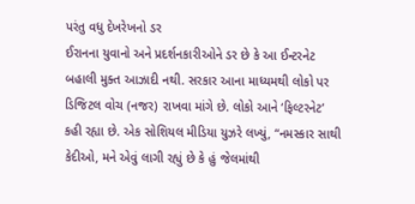પરંતુ વધુ દેખરેખનો ડર
ઈરાનના યુવાનો અને પ્રદર્શનકારીઓને ડર છે કે આ ઈન્ટરનેટ બહાલી મુક્ત આઝાદી નથી. સરકાર આના માધ્યમથી લોકો પર ડિજિટલ વોચ (નજર) રાખવા માંગે છે. લોકો આને ‘ફિલ્ટરનેટ’ કહી રહ્યા છે. એક સોશિયલ મીડિયા યુઝરે લખ્યું, “નમસ્કાર સાથી કેદીઓ, મને એવું લાગી રહ્યું છે કે હું જેલમાંથી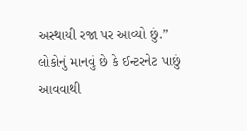અસ્થાયી રજા પર આવ્યો છું.”
લોકોનું માનવું છે કે ઈન્ટરનેટ પાછું આવવાથી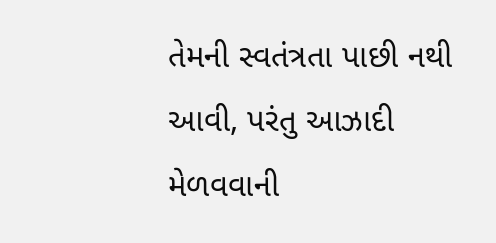તેમની સ્વતંત્રતા પાછી નથી આવી, પરંતુ આઝાદી મેળવવાની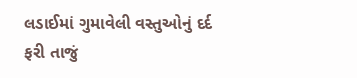લડાઈમાં ગુમાવેલી વસ્તુઓનું દર્દ ફરી તાજું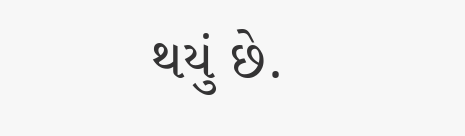થયું છે.